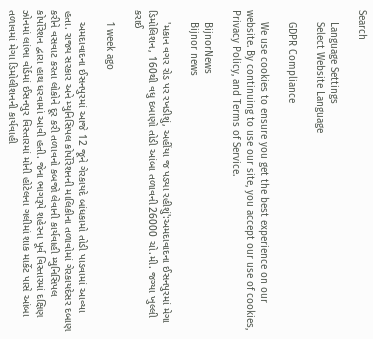Search

    Language Settings
    Select Website Language

    GDPR Compliance

    We use cookies to ensure you get the best experience on our website. By continuing to use our site, you accept our use of cookies, Privacy Policy, and Terms of Service.

    BijnorNews
    Bijnor news

    'મકાન વગર રોડ પર રખડીશું, અહીંયા જ પડ્યા રહીશું':અમદાવાદના ઈસનપુરમાં મેગા ડિમોલિશન, 160થી વધુ દબાણો તોડી આંબા તળાવની 26000 ચો.મી. જગ્યા ખુલ્લી કરાઈ

    1 week ago

    અમદાવાદના ઈસનપુરમાં આજે 12 જૂને ગેરકાયદે બાંધકામો તોડી પાડવામાં આવ્યા હતા. રાજ્ય સરકાર અને મ્યુનિસિપલ કોર્પોરેશનની માલિકીના તળાવોમાં ગેરકાયદેસર દબાણ કરીને વસવાટ કરતા લોકોને દૂર કરી તળાવનો કબજો લેવાની કાર્યવાહી મ્યુનિસિપલ કોર્પોરેશન દ્વારા હાથ ધરવામાં આવી હતી. જેના ભાગરૂપે શહેરના પૂર્વ વિસ્તારમાં દક્ષિણ ઝોનમાં લાંભા વોર્ડમાં ઈસનપુર વિસ્તારમાં મોની હોટેલના ગલીમાં શાક માર્કેટ પાસે આંબા તળાવમાં મેગા ડિમોલીશનની કાર્યવાહી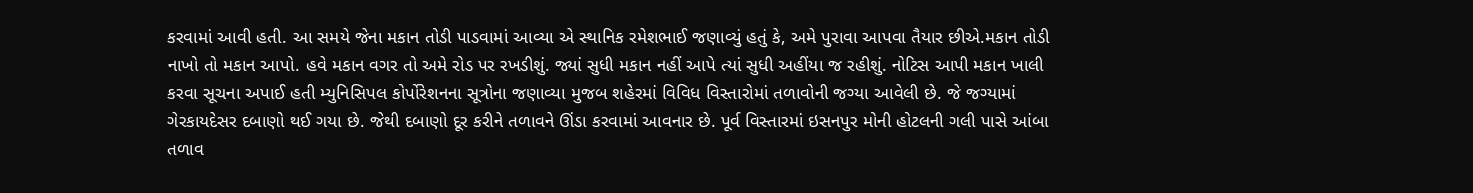કરવામાં આવી હતી. આ સમયે જેના મકાન તોડી પાડવામાં આવ્યા એ સ્થાનિક રમેશભાઈ જણાવ્યું હતું કે, અમે પુરાવા આપવા તૈયાર છીએ.મકાન તોડી નાખો તો મકાન આપો. હવે મકાન વગર તો અમે રોડ પર રખડીશું. જ્યાં સુધી મકાન નહીં આપે ત્યાં સુધી અહીંયા જ રહીશું. નોટિસ આપી મકાન ખાલી કરવા સૂચના અપાઈ હતી મ્યુનિસિપલ કોર્પોરેશનના સૂત્રોના જણાવ્યા મુજબ શહેરમાં વિવિધ વિસ્તારોમાં તળાવોની જગ્યા આવેલી છે. જે જગ્યામાં ગેરકાયદેસર દબાણો થઈ ગયા છે. જેથી દબાણો દૂર કરીને તળાવને ઊંડા કરવામાં આવનાર છે. પૂર્વ વિસ્તારમાં ઇસનપુર મોની હોટલની ગલી પાસે આંબા તળાવ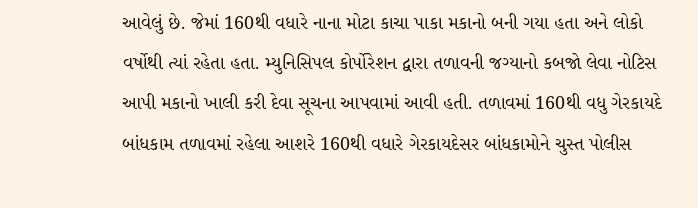આવેલું છે. જેમાં 160થી વધારે નાના મોટા કાચા પાકા મકાનો બની ગયા હતા અને લોકો વર્ષોથી ત્યાં રહેતા હતા. મ્યુનિસિપલ કોર્પોરેશન દ્વારા તળાવની જગ્યાનો કબજો લેવા નોટિસ આપી મકાનો ખાલી કરી દેવા સૂચના આપવામાં આવી હતી. તળાવમાં 160થી વધુ ગેરકાયદે બાંધકામ તળાવમાં રહેલા આશરે 160થી વધારે ગેરકાયદેસર બાંધકામોને ચુસ્ત પોલીસ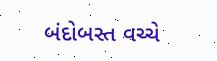બંદોબસ્ત વચ્ચે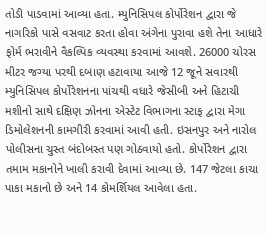તોડી પાડવામાં આવ્યા હતા. મ્યુનિસિપલ કોર્પોરેશન દ્વારા જે નાગરિકો પાસે વસવાટ કરતા હોવા અંગેના પુરાવા હશે તેના આધારે ફોર્મ ભરાવીને વૈકલ્પિક વ્યવસ્થા કરવામાં આવશે. 26000 ચોરસ મીટર જગ્યા પરથી દબાણ હટાવાયા આજે 12 જૂને સવારથી મ્યુનિસિપલ કોર્પોરેશનના પાંચથી વધારે જેસીબી અને હિટાચી મશીનો સાથે દક્ષિણ ઝોનના એસ્ટેટ વિભાગના સ્ટાફ દ્વારા મેગા ડિમોલેશનની કામગીરી કરવામાં આવી હતી. ઇસનપુર અને નારોલ પોલીસના ચુસ્ત બંદોબસ્ત પણ ગોઠવાયો હતો. કોર્પોરેશન દ્વારા તમામ મકાનોને ખાલી કરાવી દેવામાં આવ્યા છે. 147 જેટલા કાચા પાકા મકાનો છે અને 14 કોમર્શિયલ આવેલા હતા.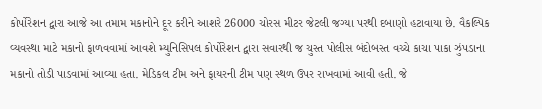કોર્પોરેશન દ્વારા આજે આ તમામ મકાનોને દૂર કરીને આશરે 26000 ચોરસ મીટર જેટલી જગ્યા પરથી દબાણો હટાવાયા છે. વૈકલ્પિક વ્યવસ્થા માટે મકાનો ફાળવવામાં આવશે મ્યુનિસિપલ કોર્પોરેશન દ્વારા સવારથી જ ચુસ્ત પોલીસ બંદોબસ્ત વચ્ચે કાચા પાકા ઝુંપડાના મકાનો તોડી પાડવામાં આવ્યા હતા. મેડિકલ ટીમ અને ફાયરની ટીમ પણ સ્થળ ઉપર રાખવામાં આવી હતી. જે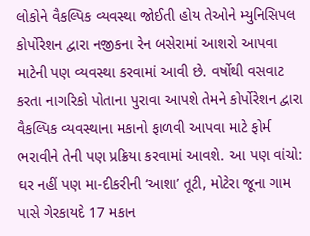લોકોને વૈકલ્પિક વ્યવસ્થા જોઈતી હોય તેઓને મ્યુનિસિપલ કોર્પોરેશન દ્વારા નજીકના રેન બસેરામાં આશરો આપવા માટેની પણ વ્યવસ્થા કરવામાં આવી છે. વર્ષોથી વસવાટ કરતા નાગરિકો પોતાના પુરાવા આપશે તેમને કોર્પોરેશન દ્વારા વૈકલ્પિક વ્યવસ્થાના મકાનો ફાળવી આપવા માટે ફોર્મ ભરાવીને તેની પણ પ્રક્રિયા કરવામાં આવશે. આ પણ વાંચો: ઘર નહીં પણ મા-દીકરીની ‘આશા’ તૂટી, મોટેરા જૂના ગામ પાસે ગેરકાયદે 17 મકાન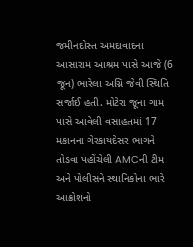જમીનદોસ્ત અમદાવાદના આસારામ આશ્રમ પાસે આજે (6 જૂન) ભારેલા અગ્નિ જેવી સ્થિતિ સર્જાઈ હતી. મોટેરા જૂના ગામ પાસે આવેલી વસાહતમાં 17 મકાનના ગેરકાયદેસર ભાગને તોડવા પહોંચેલી AMCની ટીમ અને પોલીસને સ્થાનિકોના ભારે આક્રોશનો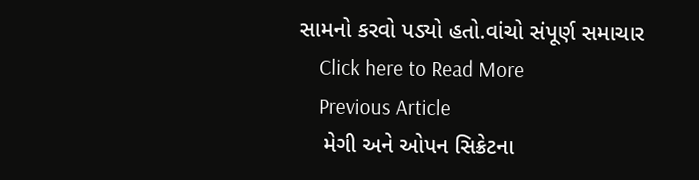સામનો કરવો પડ્યો હતો.વાંચો સંપૂર્ણ સમાચાર
    Click here to Read More
    Previous Article
    મેગી અને ઓપન સિક્રેટના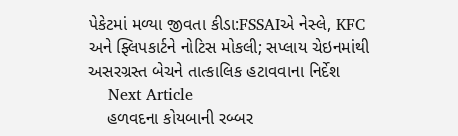પેકેટમાં મળ્યા જીવતા કીડા:FSSAIએ નેસ્લે, KFC અને ફ્લિપકાર્ટને નોટિસ મોકલી; સપ્લાય ચેઇનમાંથી અસરગ્રસ્ત બેચને તાત્કાલિક હટાવવાના નિર્દેશ
    Next Article
    હળવદના કોયબાની રબ્બર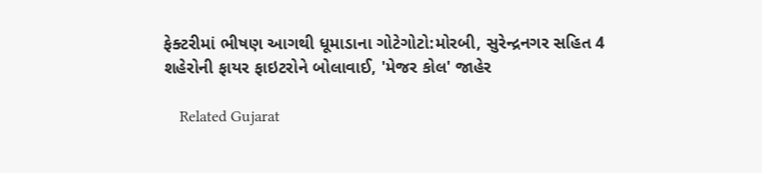ફેક્ટરીમાં ભીષણ આગથી ધૂમાડાના ગોટેગોટો:મોરબી, સુરેન્દ્રનગર સહિત 4 શહેરોની ફાયર ફાઇટરોને બોલાવાઈ, 'મેજર કોલ' જાહેર

    Related Gujarat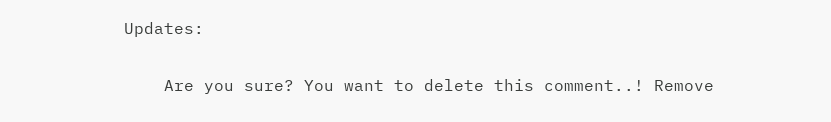Updates:

    Are you sure? You want to delete this comment..! Remove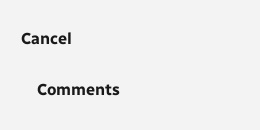Cancel

    Comments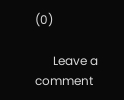(0)

      Leave a comment